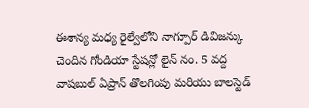ఈశాన్య మధ్య రైల్వేలోని నాగ్పూర్ డివిజన్కు చెందిన గోండియా స్టేషన్లో లైన్ నం. 5 వద్ద వాషబుల్ ఏప్రాన్ తొలగింపు మరియు బాలస్టెడ్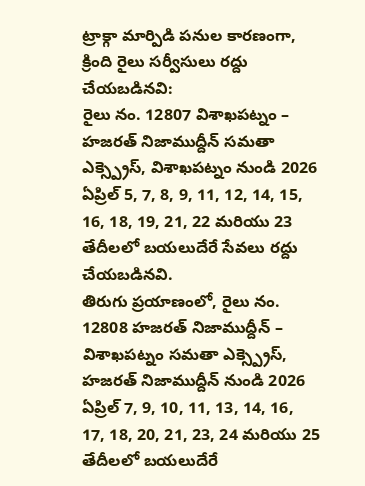ట్రాక్గా మార్పిడి పనుల కారణంగా, క్రింది రైలు సర్వీసులు రద్దు చేయబడినవి:
రైలు నం. 12807 విశాఖపట్నం – హజరత్ నిజాముద్దీన్ సమతా ఎక్స్ప్రెస్, విశాఖపట్నం నుండి 2026 ఏప్రిల్ 5, 7, 8, 9, 11, 12, 14, 15, 16, 18, 19, 21, 22 మరియు 23 తేదీలలో బయలుదేరే సేవలు రద్దు చేయబడినవి.
తిరుగు ప్రయాణంలో, రైలు నం. 12808 హజరత్ నిజాముద్దీన్ – విశాఖపట్నం సమతా ఎక్స్ప్రెస్, హజరత్ నిజాముద్దీన్ నుండి 2026 ఏప్రిల్ 7, 9, 10, 11, 13, 14, 16, 17, 18, 20, 21, 23, 24 మరియు 25 తేదీలలో బయలుదేరే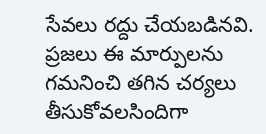సేవలు రద్దు చేయబడినవి.
ప్రజలు ఈ మార్పులను గమనించి తగిన చర్యలు తీసుకోవలసిందిగా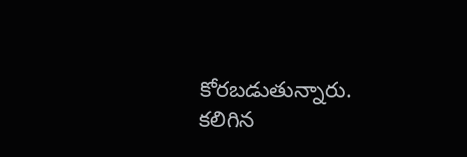కోరబడుతున్నారు. కలిగిన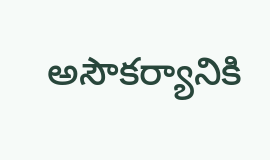అసౌకర్యానికి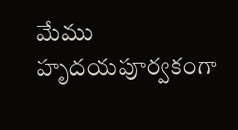మేము హృదయపూర్వకంగా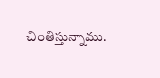చింతిస్తున్నాము.